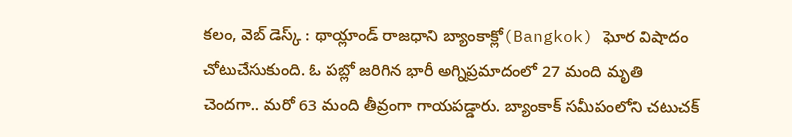కలం, వెబ్ డెస్క్ : థాయ్లాండ్ రాజధాని బ్యాంకాక్లో(Bangkok) ఘోర విషాదం చోటుచేసుకుంది. ఓ పబ్లో జరిగిన భారీ అగ్నిప్రమాదంలో 27 మంది మృతి చెందగా.. మరో 63 మంది తీవ్రంగా గాయపడ్డారు. బ్యాంకాక్ సమీపంలోని చటుచక్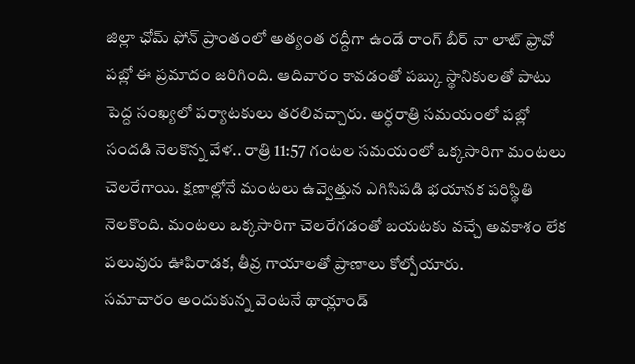జిల్లా ఛోమ్ ఫోన్ ప్రాంతంలో అత్యంత రద్దీగా ఉండే రాంగ్ బీర్ నా లాట్ ఫ్రావో పబ్లో ఈ ప్రమాదం జరిగింది. ఆదివారం కావడంతో పబ్కు స్థానికులతో పాటు పెద్ద సంఖ్యలో పర్యాటకులు తరలివచ్చారు. అర్ధరాత్రి సమయంలో పబ్లో సందడి నెలకొన్న వేళ.. రాత్రి 11:57 గంటల సమయంలో ఒక్కసారిగా మంటలు చెలరేగాయి. క్షణాల్లోనే మంటలు ఉవ్వెత్తున ఎగిసిపడి భయానక పరిస్థితి నెలకొంది. మంటలు ఒక్కసారిగా చెలరేగడంతో బయటకు వచ్చే అవకాశం లేక పలువురు ఊపిరాడక, తీవ్ర గాయాలతో ప్రాణాలు కోల్పోయారు.
సమాచారం అందుకున్న వెంటనే థాయ్లాండ్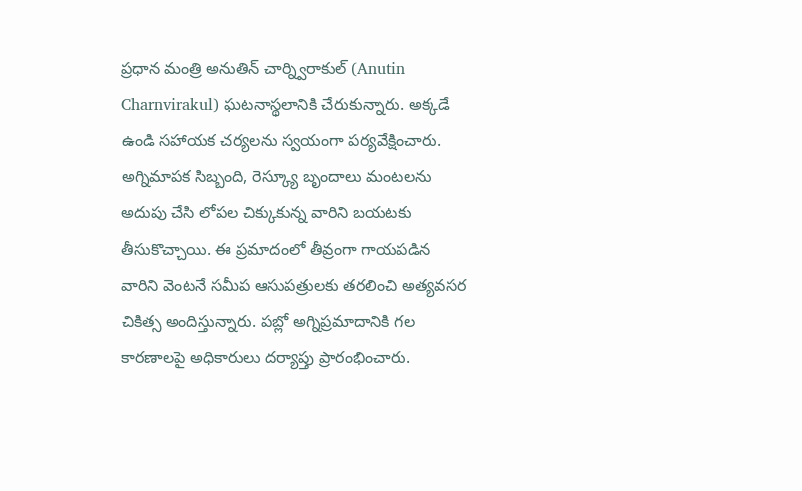ప్రధాన మంత్రి అనుతిన్ చార్న్విరాకుల్ (Anutin Charnvirakul) ఘటనాస్థలానికి చేరుకున్నారు. అక్కడే ఉండి సహాయక చర్యలను స్వయంగా పర్యవేక్షించారు. అగ్నిమాపక సిబ్బంది, రెస్క్యూ బృందాలు మంటలను అదుపు చేసి లోపల చిక్కుకున్న వారిని బయటకు తీసుకొచ్చాయి. ఈ ప్రమాదంలో తీవ్రంగా గాయపడిన వారిని వెంటనే సమీప ఆసుపత్రులకు తరలించి అత్యవసర చికిత్స అందిస్తున్నారు. పబ్లో అగ్నిప్రమాదానికి గల కారణాలపై అధికారులు దర్యాప్తు ప్రారంభించారు.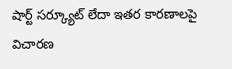షార్ట్ సర్క్యూట్ లేదా ఇతర కారణాలపై విచారణ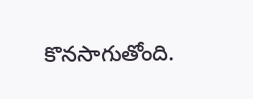కొనసాగుతోంది.